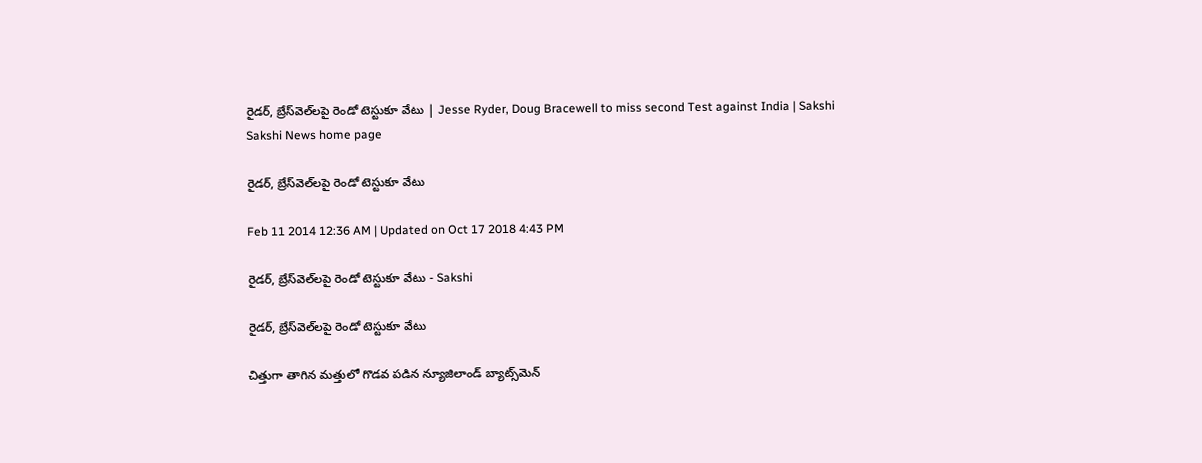రైడర్, బ్రేస్‌వెల్‌లపై రెండో టెస్టుకూ వేటు | Jesse Ryder, Doug Bracewell to miss second Test against India | Sakshi
Sakshi News home page

రైడర్, బ్రేస్‌వెల్‌లపై రెండో టెస్టుకూ వేటు

Feb 11 2014 12:36 AM | Updated on Oct 17 2018 4:43 PM

రైడర్, బ్రేస్‌వెల్‌లపై రెండో టెస్టుకూ వేటు - Sakshi

రైడర్, బ్రేస్‌వెల్‌లపై రెండో టెస్టుకూ వేటు

చిత్తుగా తాగిన మత్తులో గొడవ పడిన న్యూజిలాండ్ బ్యాట్స్‌మెన్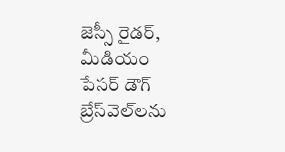జెస్సీ రైడర్, మీడియం పేసర్ డౌగ్ బ్రేస్‌వెల్‌లను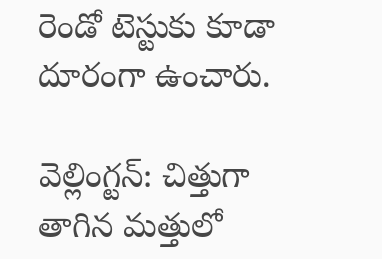రెండో టెస్టుకు కూడా దూరంగా ఉంచారు.

వెల్లింగ్టన్: చిత్తుగా తాగిన మత్తులో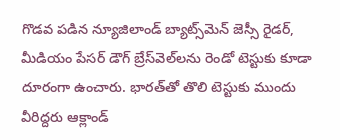గొడవ పడిన న్యూజిలాండ్ బ్యాట్స్‌మెన్ జెస్సీ రైడర్, మీడియం పేసర్ డౌగ్ బ్రేస్‌వెల్‌లను రెండో టెస్టుకు కూడా దూరంగా ఉంచారు. భారత్‌తో తొలి టెస్టుకు ముందు వీరిద్దరు ఆక్లాండ్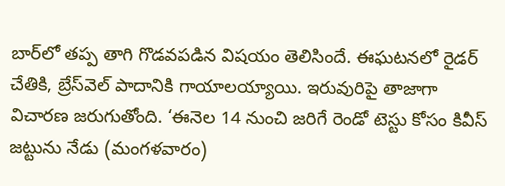బార్‌లో తప్ప తాగి గొడవపడిన విషయం తెలిసిందే. ఈఘటనలో రైడర్ చేతికి, బ్రేస్‌వెల్ పాదానికి గాయాలయ్యాయి. ఇరువురిపై తాజాగా విచారణ జరుగుతోంది. ‘ఈనెల 14 నుంచి జరిగే రెండో టెస్టు కోసం కివీస్ జట్టును నేడు (మంగళవారం)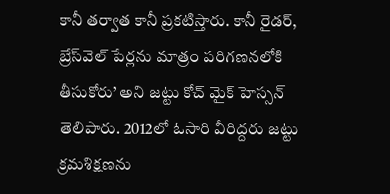కానీ తర్వాత కానీ ప్రకటిస్తారు. కానీ రైడర్, బ్రేస్‌వెల్ పేర్లను మాత్రం పరిగణనలోకి తీసుకోరు’ అని జట్టు కోచ్ మైక్ హెస్సన్ తెలిపారు. 2012లో ఓసారి వీరిద్దరు జట్టు క్రమశిక్షణను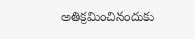అతిక్రమించినందుకు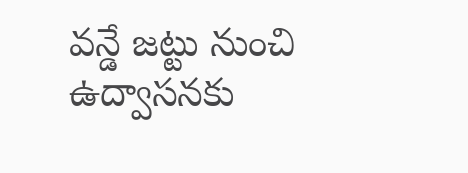వన్డే జట్టు నుంచి ఉద్వాసనకు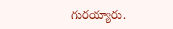గురయ్యారు.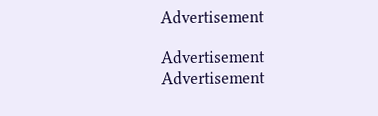Advertisement

Advertisement
Advertisement